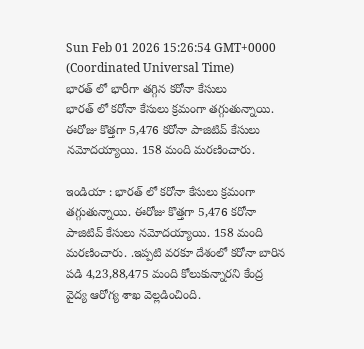Sun Feb 01 2026 15:26:54 GMT+0000 (Coordinated Universal Time)
భారత్ లో భారీగా తగ్గిన కరోనా కేసులు
భారత్ లో కరోనా కేసులు క్రమంగా తగ్గుతున్నాయి. ఈరోజు కొత్తగా 5,476 కరోనా పాజిటివ్ కేసులు నమోదయ్యాయి. 158 మంది మరణించారు.

ఇండియా : భారత్ లో కరోనా కేసులు క్రమంగా తగ్గుతున్నాయి. ఈరోజు కొత్తగా 5,476 కరోనా పాజిటివ్ కేసులు నమోదయ్యాయి. 158 మంది మరణించారు. .ఇప్పటి వరకూ దేశంలో కరోనా బారిన పడి 4,23,88,475 మంది కోలుకున్నారని కేంద్ర వైద్య ఆరోగ్య శాఖ వెల్లడించింది.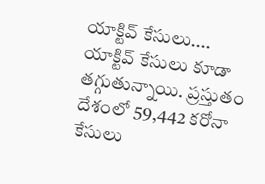యాక్టివ్ కేసులు....
యాక్టివ్ కేసులు కూడా తగ్గుతున్నాయి. ప్రస్తుతం దేశంలో 59,442 కరోనా కేసులు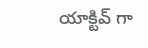యాక్టివ్ గా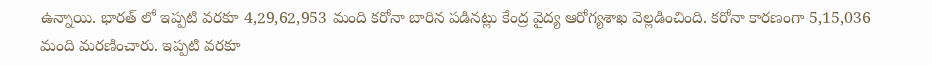ఉన్నాయి. భారత్ లో ఇప్పటి వరకూ 4,29,62,953 మంది కరోనా బారిన పడినట్లు కేంద్ర వైద్య ఆరోగ్యశాఖ వెల్లడించింది. కరోనా కారణంగా 5,15,036 మంది మరణించారు. ఇప్పటి వరకూ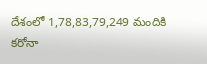దేశంలో 1,78,83,79,249 మందికి కరోనా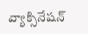వ్యాక్సినేషన్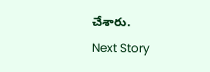చేశారు.
Next Story